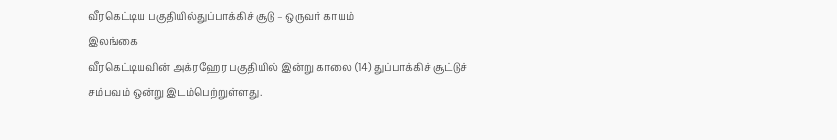வீரகெட்டிய பகுதியில்துப்பாக்கிச் சூடு – ஒருவர் காயம்
இலங்கை
வீரகெட்டியவின் அக்ரஹேர பகுதியில் இன்று காலை (14) துப்பாக்கிச் சூட்டுச் சம்பவம் ஒன்று இடம்பெற்றுள்ளது.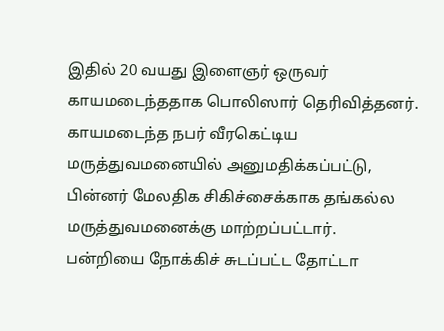இதில் 20 வயது இளைஞர் ஒருவர் காயமடைந்ததாக பொலிஸார் தெரிவித்தனர்.
காயமடைந்த நபர் வீரகெட்டிய மருத்துவமனையில் அனுமதிக்கப்பட்டு, பின்னர் மேலதிக சிகிச்சைக்காக தங்கல்ல மருத்துவமனைக்கு மாற்றப்பட்டார்.
பன்றியை நோக்கிச் சுடப்பட்ட தோட்டா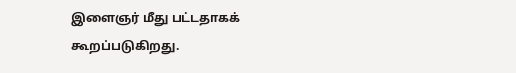இளைஞர் மீது பட்டதாகக் கூறப்படுகிறது.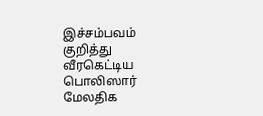இச்சம்பவம் குறித்து வீரகெட்டிய பொலிஸார் மேலதிக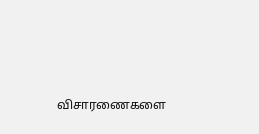விசாரணைகளை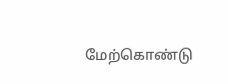மேற்கொண்டு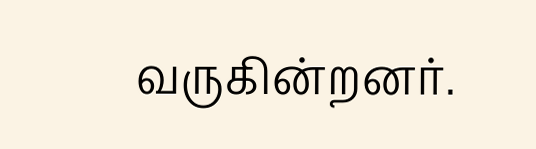வருகின்றனர்.